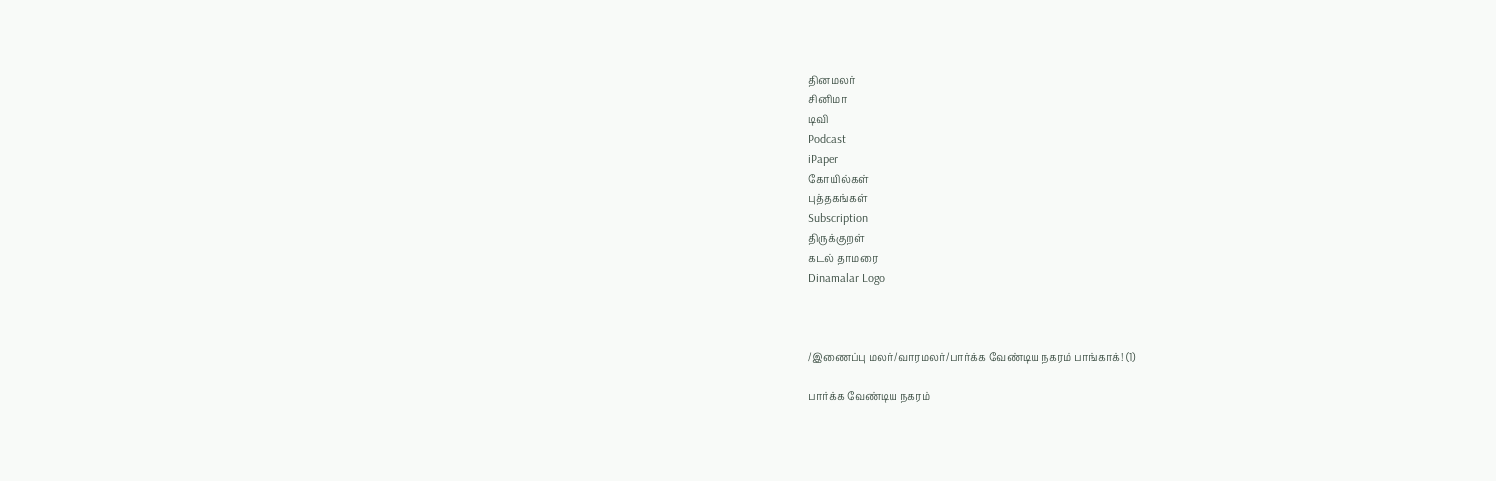தினமலர்
சினிமா
டிவி
Podcast
iPaper
கோயில்கள்
புத்தகங்கள்
Subscription
திருக்குறள்
கடல் தாமரை
Dinamalar Logo



/இணைப்பு மலர்/வாரமலர்/பார்க்க வேண்டிய நகரம் பாங்காக்! (1)

பார்க்க வேண்டிய நகரம்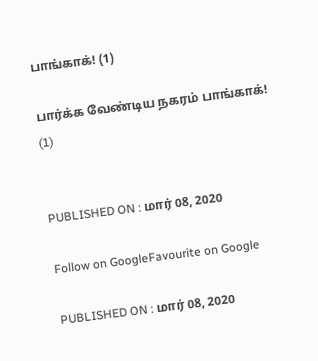பாங்காக்! (1)

பார்க்க வேண்டிய நகரம் பாங்காக்! (1)


PUBLISHED ON : மார் 08, 2020

Follow on GoogleFavourite on Google

PUBLISHED ON : மார் 08, 2020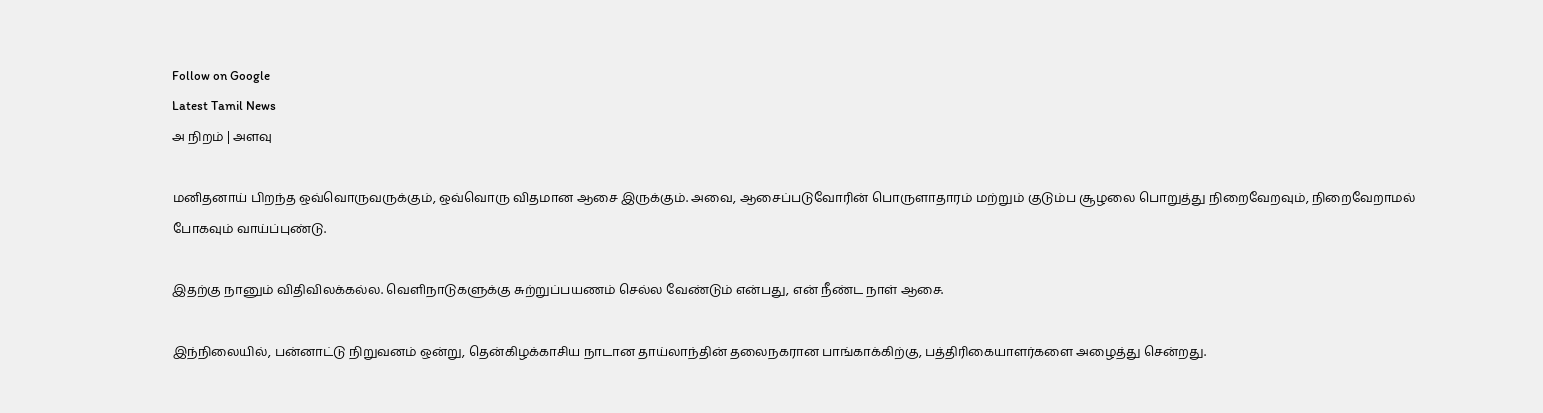Follow on Google
Latest Tamil News
அ நிறம் | அளவு

மனிதனாய் பிறந்த ஒவ்வொருவருக்கும், ஒவ்வொரு விதமான ஆசை இருக்கும். அவை, ஆசைப்படுவோரின் பொருளாதாரம் மற்றும் குடும்ப சூழலை பொறுத்து நிறைவேறவும், நிறைவேறாமல் போகவும் வாய்ப்புண்டு.

இதற்கு நானும் விதிவிலக்கல்ல. வெளிநாடுகளுக்கு சுற்றுப்பயணம் செல்ல வேண்டும் என்பது, என் நீண்ட நாள் ஆசை.

இந்நிலையில், பன்னாட்டு நிறுவனம் ஒன்று, தென்கிழக்காசிய நாடான தாய்லாந்தின் தலைநகரான பாங்காக்கிற்கு, பத்திரிகையாளர்களை அழைத்து சென்றது.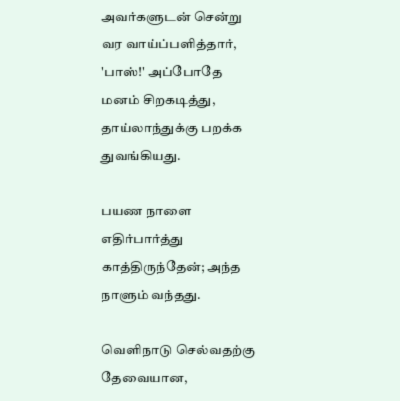அவர்களுடன் சென்று வர வாய்ப்பளித்தார், 'பாஸ்!' அப்போதே மனம் சிறகடித்து, தாய்லாந்துக்கு பறக்க துவங்கியது.

பயண நாளை எதிர்பார்த்து காத்திருந்தேன்; அந்த நாளும் வந்தது.

வெளிநாடு செல்வதற்கு தேவையான,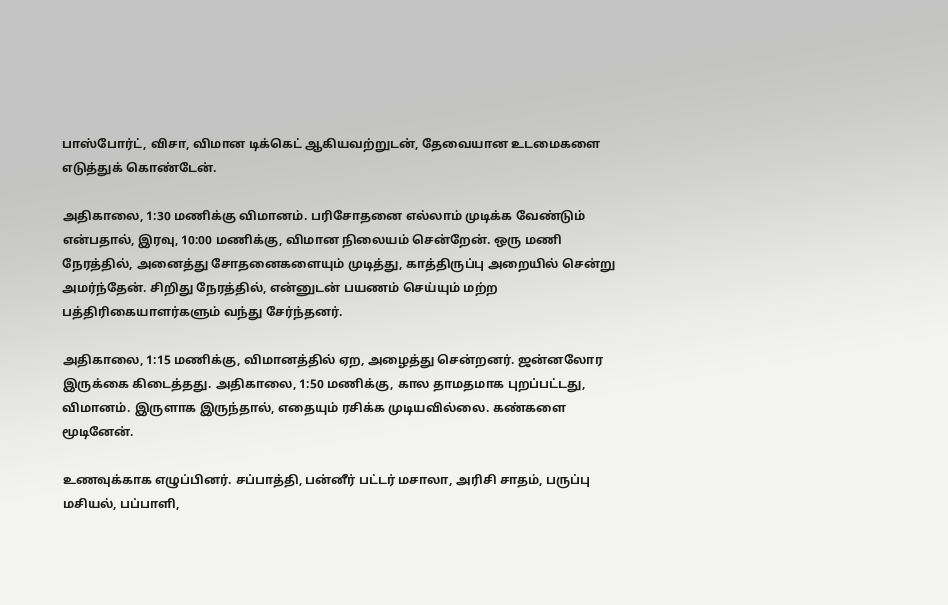பாஸ்போர்ட், விசா, விமான டிக்கெட் ஆகியவற்றுடன், தேவையான உடமைகளை எடுத்துக் கொண்டேன்.

அதிகாலை, 1:30 மணிக்கு விமானம். பரிசோதனை எல்லாம் முடிக்க வேண்டும் என்பதால், இரவு, 10:00 மணிக்கு, விமான நிலையம் சென்றேன். ஒரு மணி நேரத்தில், அனைத்து சோதனைகளையும் முடித்து, காத்திருப்பு அறையில் சென்று அமர்ந்தேன். சிறிது நேரத்தில், என்னுடன் பயணம் செய்யும் மற்ற பத்திரிகையாளர்களும் வந்து சேர்ந்தனர்.

அதிகாலை, 1:15 மணிக்கு, விமானத்தில் ஏற, அழைத்து சென்றனர். ஜன்னலோர இருக்கை கிடைத்தது. அதிகாலை, 1:50 மணிக்கு, கால தாமதமாக புறப்பட்டது, விமானம். இருளாக இருந்தால், எதையும் ரசிக்க முடியவில்லை. கண்களை மூடினேன்.

உணவுக்காக எழுப்பினர். சப்பாத்தி, பன்னீர் பட்டர் மசாலா, அரிசி சாதம், பருப்பு மசியல், பப்பாளி,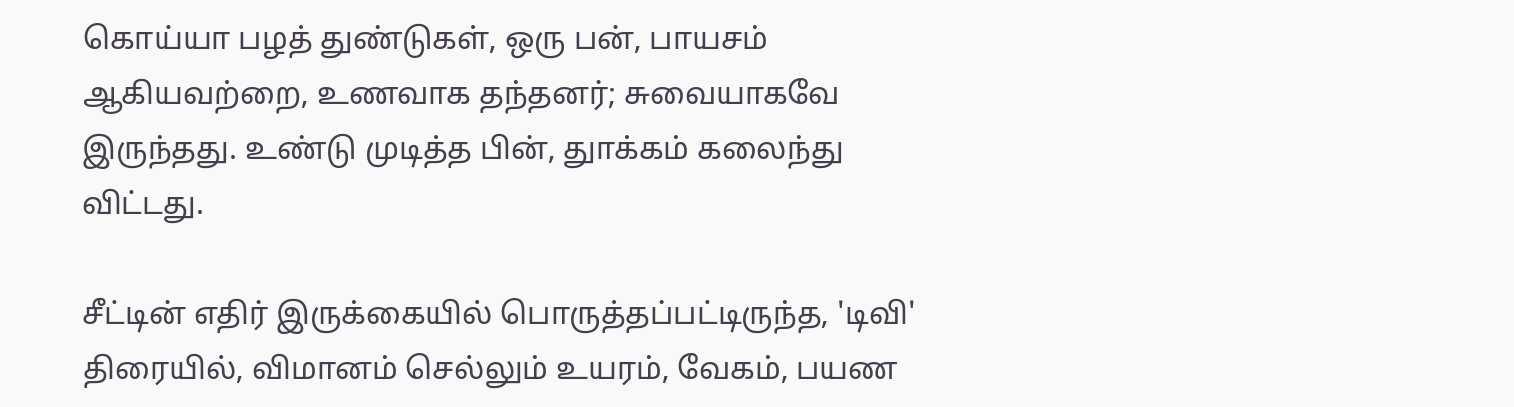கொய்யா பழத் துண்டுகள், ஒரு பன், பாயசம் ஆகியவற்றை, உணவாக தந்தனர்; சுவையாகவே இருந்தது. உண்டு முடித்த பின், துாக்கம் கலைந்து விட்டது.

சீட்டின் எதிர் இருக்கையில் பொருத்தப்பட்டிருந்த, 'டிவி' திரையில், விமானம் செல்லும் உயரம், வேகம், பயண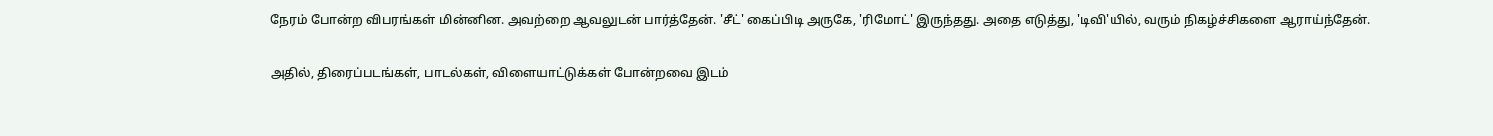நேரம் போன்ற விபரங்கள் மின்னின. அவற்றை ஆவலுடன் பார்த்தேன். 'சீட்' கைப்பிடி அருகே, 'ரிமோட்' இருந்தது. அதை எடுத்து, 'டிவி'யில், வரும் நிகழ்ச்சிகளை ஆராய்ந்தேன்.

அதில், திரைப்படங்கள், பாடல்கள், விளையாட்டுக்கள் போன்றவை இடம்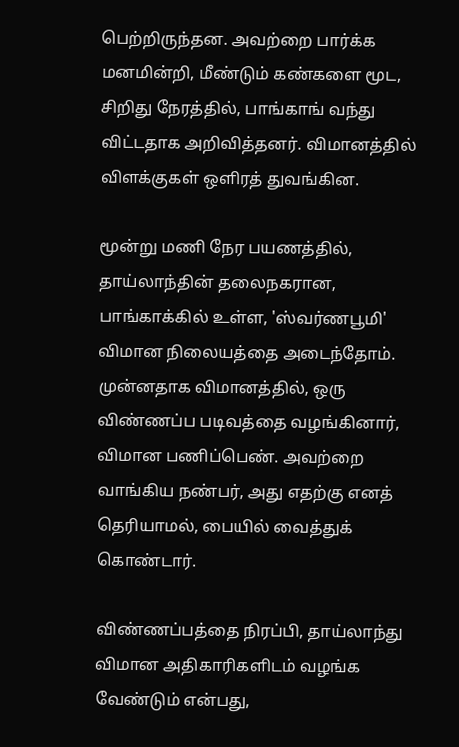பெற்றிருந்தன. அவற்றை பார்க்க மனமின்றி, மீண்டும் கண்களை மூட, சிறிது நேரத்தில், பாங்காங் வந்து விட்டதாக அறிவித்தனர். விமானத்தில் விளக்குகள் ஒளிரத் துவங்கின.

மூன்று மணி நேர பயணத்தில், தாய்லாந்தின் தலைநகரான, பாங்காக்கில் உள்ள, 'ஸ்வர்ணபூமி' விமான நிலையத்தை அடைந்தோம். முன்னதாக விமானத்தில், ஒரு விண்ணப்ப படிவத்தை வழங்கினார், விமான பணிப்பெண். அவற்றை வாங்கிய நண்பர், அது எதற்கு எனத் தெரியாமல், பையில் வைத்துக் கொண்டார்.

விண்ணப்பத்தை நிரப்பி, தாய்லாந்து விமான அதிகாரிகளிடம் வழங்க வேண்டும் என்பது,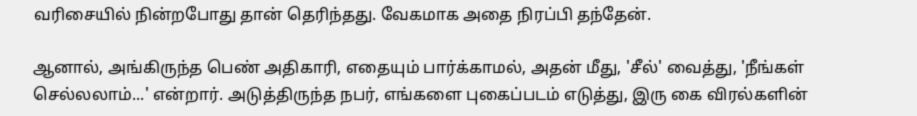வரிசையில் நின்றபோது தான் தெரிந்தது. வேகமாக அதை நிரப்பி தந்தேன்.

ஆனால், அங்கிருந்த பெண் அதிகாரி, எதையும் பார்க்காமல், அதன் மீது, 'சீல்' வைத்து, 'நீங்கள் செல்லலாம்...' என்றார். அடுத்திருந்த நபர், எங்களை புகைப்படம் எடுத்து, இரு கை விரல்களின்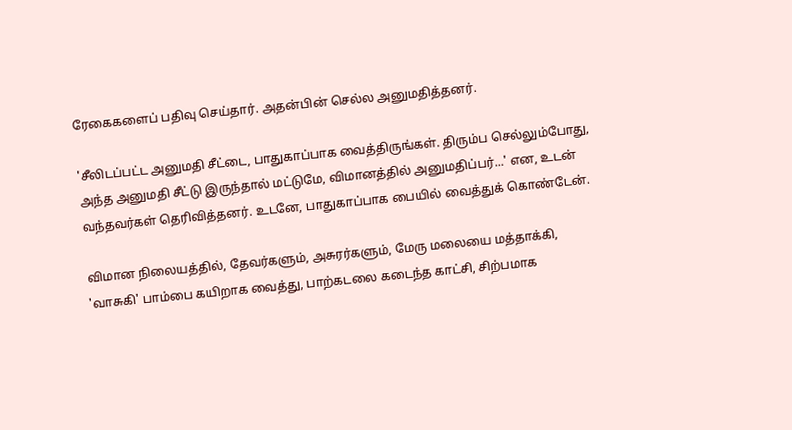ரேகைகளைப் பதிவு செய்தார். அதன்பின் செல்ல அனுமதித்தனர்.

'சீலிடப்பட்ட அனுமதி சீட்டை, பாதுகாப்பாக வைத்திருங்கள். திரும்ப செல்லும்போது, அந்த அனுமதி சீட்டு இருந்தால் மட்டுமே, விமானத்தில் அனுமதிப்பர்...' என, உடன் வந்தவர்கள் தெரிவித்தனர். உடனே, பாதுகாப்பாக பையில் வைத்துக் கொண்டேன்.

விமான நிலையத்தில், தேவர்களும், அசுரர்களும், மேரு மலையை மத்தாக்கி, 'வாசுகி' பாம்பை கயிறாக வைத்து, பாற்கடலை கடைந்த காட்சி, சிற்பமாக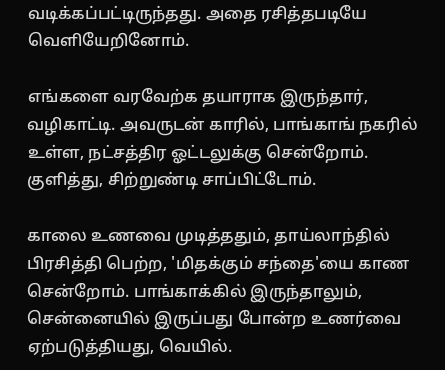வடிக்கப்பட்டிருந்தது. அதை ரசித்தபடியே வெளியேறினோம்.

எங்களை வரவேற்க தயாராக இருந்தார், வழிகாட்டி. அவருடன் காரில், பாங்காங் நகரில் உள்ள, நட்சத்திர ஓட்டலுக்கு சென்றோம். குளித்து, சிற்றுண்டி சாப்பிட்டோம்.

காலை உணவை முடித்ததும், தாய்லாந்தில் பிரசித்தி பெற்ற, 'மிதக்கும் சந்தை'யை காண சென்றோம். பாங்காக்கில் இருந்தாலும், சென்னையில் இருப்பது போன்ற உணர்வை ஏற்படுத்தியது, வெயில்.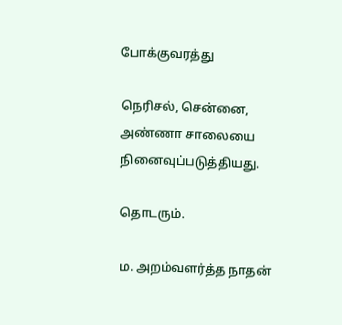போக்குவரத்து

நெரிசல், சென்னை, அண்ணா சாலையை நினைவுப்படுத்தியது.

தொடரும்.

ம. அறம்வளர்த்த நாதன்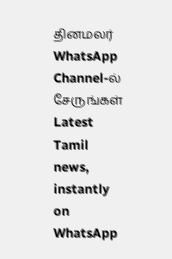தினமலர் WhatsApp Channel-ல் சேருங்கள்
Latest Tamil news, instantly on WhatsApp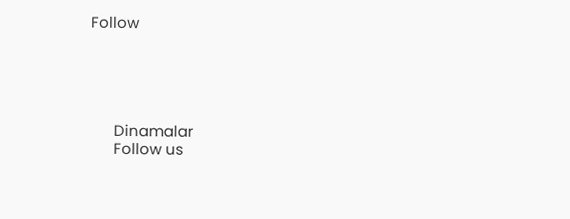Follow





      Dinamalar
      Follow us